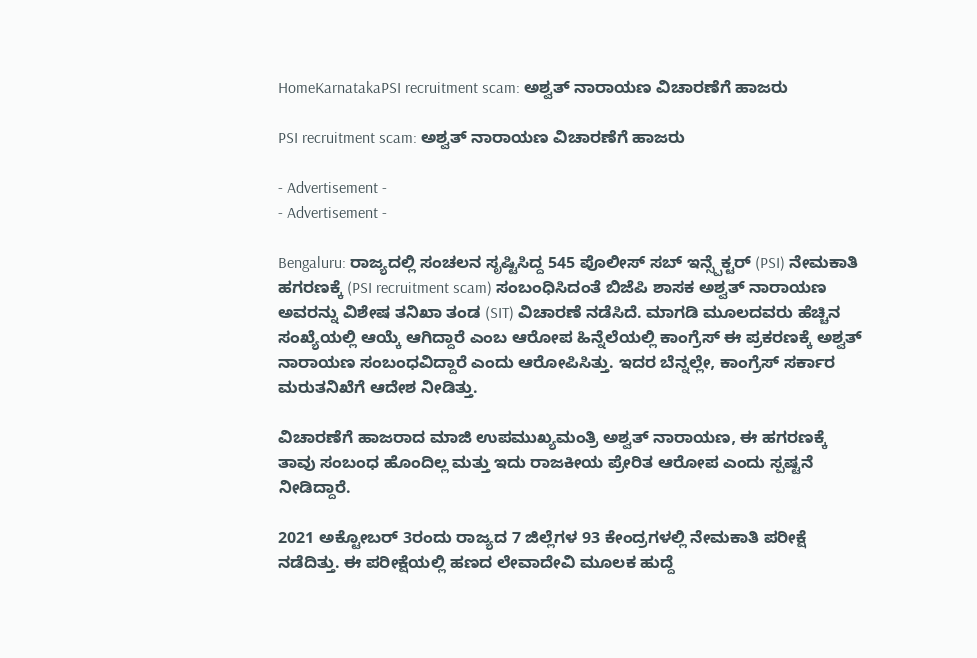HomeKarnatakaPSI recruitment scam: ಅಶ್ವತ್ ನಾರಾಯಣ ವಿಚಾರಣೆಗೆ ಹಾಜರು

PSI recruitment scam: ಅಶ್ವತ್ ನಾರಾಯಣ ವಿಚಾರಣೆಗೆ ಹಾಜರು

- Advertisement -
- Advertisement -

Bengaluru: ರಾಜ್ಯದಲ್ಲಿ ಸಂಚಲನ ಸೃಷ್ಟಿಸಿದ್ದ 545 ಪೊಲೀಸ್ ಸಬ್ ಇನ್ಸ್ಪೆಕ್ಟರ್ (PSI) ನೇಮಕಾತಿ ಹಗರಣಕ್ಕೆ (PSI recruitment scam) ಸಂಬಂಧಿಸಿದಂತೆ ಬಿಜೆಪಿ ಶಾಸಕ ಅಶ್ವತ್ ನಾರಾಯಣ ಅವರನ್ನು ವಿಶೇಷ ತನಿಖಾ ತಂಡ (SIT) ವಿಚಾರಣೆ ನಡೆಸಿದೆ. ಮಾಗಡಿ ಮೂಲದವರು ಹೆಚ್ಚಿನ ಸಂಖ್ಯೆಯಲ್ಲಿ ಆಯ್ಕೆ ಆಗಿದ್ದಾರೆ ಎಂಬ ಆರೋಪ ಹಿನ್ನೆಲೆಯಲ್ಲಿ ಕಾಂಗ್ರೆಸ್ ಈ ಪ್ರಕರಣಕ್ಕೆ ಅಶ್ವತ್ ನಾರಾಯಣ ಸಂಬಂಧವಿದ್ದಾರೆ ಎಂದು ಆರೋಪಿಸಿತ್ತು. ಇದರ ಬೆನ್ನಲ್ಲೇ, ಕಾಂಗ್ರೆಸ್ ಸರ್ಕಾರ ಮರುತನಿಖೆಗೆ ಆದೇಶ ನೀಡಿತ್ತು.

ವಿಚಾರಣೆಗೆ ಹಾಜರಾದ ಮಾಜಿ ಉಪಮುಖ್ಯಮಂತ್ರಿ ಅಶ್ವತ್ ನಾರಾಯಣ, ಈ ಹಗರಣಕ್ಕೆ ತಾವು ಸಂಬಂಧ ಹೊಂದಿಲ್ಲ ಮತ್ತು ಇದು ರಾಜಕೀಯ ಪ್ರೇರಿತ ಆರೋಪ ಎಂದು ಸ್ಪಷ್ಟನೆ ನೀಡಿದ್ದಾರೆ.

2021 ಅಕ್ಟೋಬರ್ 3ರಂದು ರಾಜ್ಯದ 7 ಜಿಲ್ಲೆಗಳ 93 ಕೇಂದ್ರಗಳಲ್ಲಿ ನೇಮಕಾತಿ ಪರೀಕ್ಷೆ ನಡೆದಿತ್ತು. ಈ ಪರೀಕ್ಷೆಯಲ್ಲಿ ಹಣದ ಲೇವಾದೇವಿ ಮೂಲಕ ಹುದ್ದೆ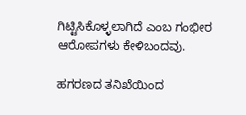ಗಿಟ್ಟಿಸಿಕೊಳ್ಳಲಾಗಿದೆ ಎಂಬ ಗಂಭೀರ ಆರೋಪಗಳು ಕೇಳಿಬಂದವು.

ಹಗರಣದ ತನಿಖೆಯಿಂದ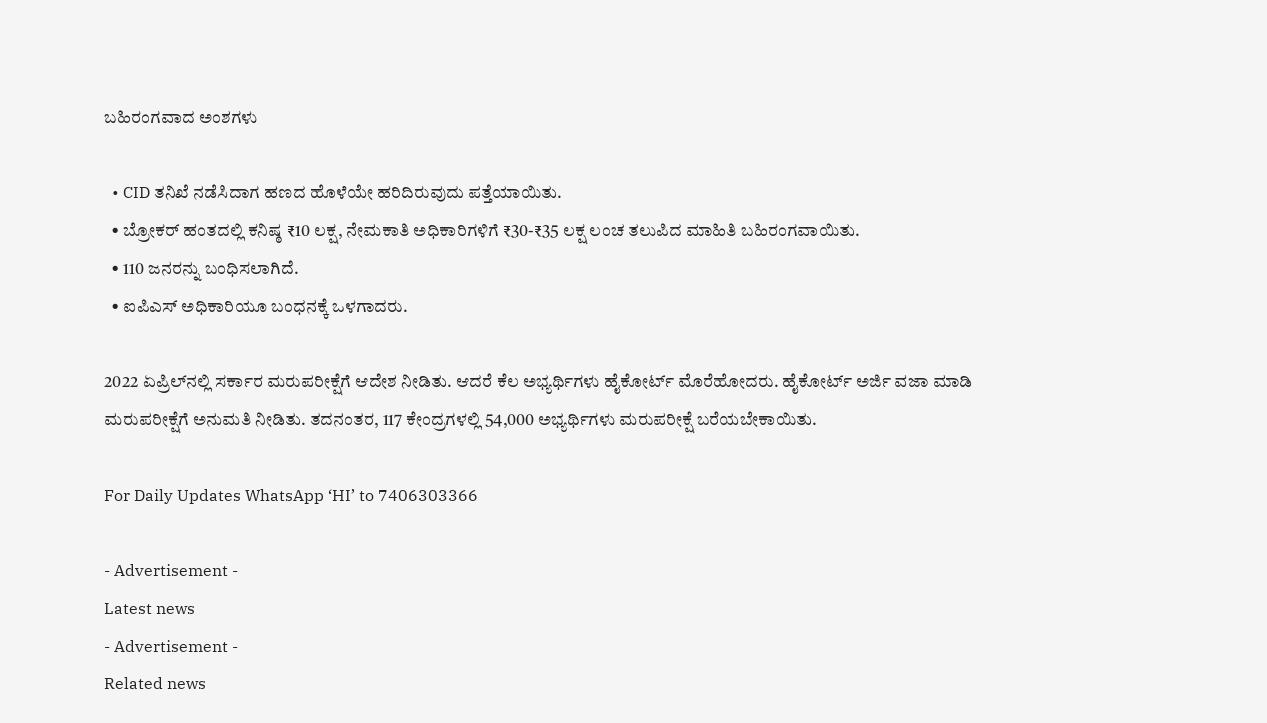ಬಹಿರಂಗವಾದ ಅಂಶಗಳು

  • CID ತನಿಖೆ ನಡೆಸಿದಾಗ ಹಣದ ಹೊಳೆಯೇ ಹರಿದಿರುವುದು ಪತ್ತೆಯಾಯಿತು.
  • ಬ್ರೋಕರ್ ಹಂತದಲ್ಲಿ ಕನಿಷ್ಠ ₹10 ಲಕ್ಷ, ನೇಮಕಾತಿ ಅಧಿಕಾರಿಗಳಿಗೆ ₹30-₹35 ಲಕ್ಷ ಲಂಚ ತಲುಪಿದ ಮಾಹಿತಿ ಬಹಿರಂಗವಾಯಿತು.
  • 110 ಜನರನ್ನು ಬಂಧಿಸಲಾಗಿದೆ.
  • ಐಪಿಎಸ್ ಅಧಿಕಾರಿಯೂ ಬಂಧನಕ್ಕೆ ಒಳಗಾದರು.

2022 ಏಪ್ರಿಲ್‌ನಲ್ಲಿ ಸರ್ಕಾರ ಮರುಪರೀಕ್ಷೆಗೆ ಆದೇಶ ನೀಡಿತು. ಆದರೆ ಕೆಲ ಅಭ್ಯರ್ಥಿಗಳು ಹೈಕೋರ್ಟ್ ಮೊರೆಹೋದರು. ಹೈಕೋರ್ಟ್ ಅರ್ಜಿ ವಜಾ ಮಾಡಿ ಮರುಪರೀಕ್ಷೆಗೆ ಅನುಮತಿ ನೀಡಿತು. ತದನಂತರ, 117 ಕೇಂದ್ರಗಳಲ್ಲಿ 54,000 ಅಭ್ಯರ್ಥಿಗಳು ಮರುಪರೀಕ್ಷೆ ಬರೆಯಬೇಕಾಯಿತು.

For Daily Updates WhatsApp ‘HI’ to 7406303366

- Advertisement -
Latest news
- Advertisement -
Related news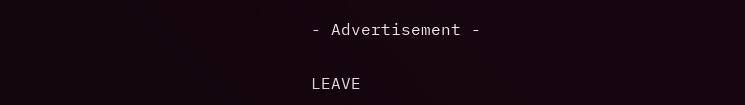- Advertisement -

LEAVE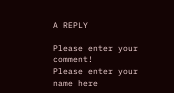A REPLY

Please enter your comment!
Please enter your name here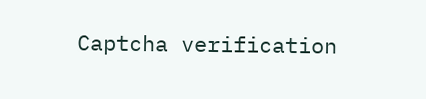Captcha verification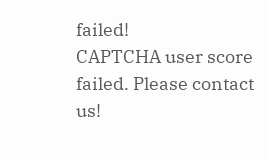failed!
CAPTCHA user score failed. Please contact us!